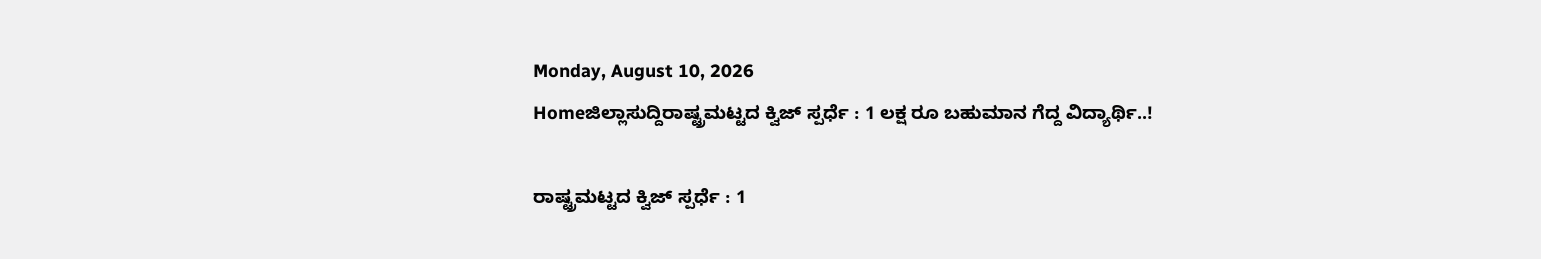Monday, August 10, 2026
Homeಜಿಲ್ಲಾಸುದ್ದಿರಾಷ್ಟ್ರಮಟ್ಟದ ಕ್ವಿಜ್‌ ಸ್ಪರ್ಧೆ : 1 ಲಕ್ಷ ರೂ ಬಹುಮಾನ ಗೆದ್ದ ವಿದ್ಯಾರ್ಥಿ..!

ರಾಷ್ಟ್ರಮಟ್ಟದ ಕ್ವಿಜ್‌ ಸ್ಪರ್ಧೆ : 1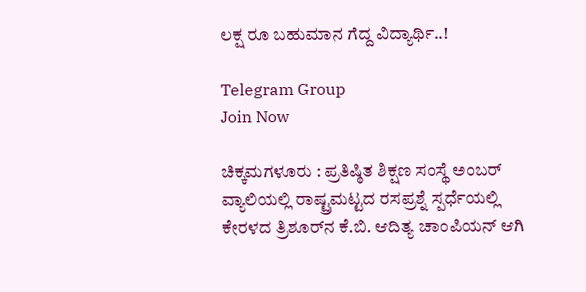ಲಕ್ಷ ರೂ ಬಹುಮಾನ ಗೆದ್ದ ವಿದ್ಯಾರ್ಥಿ..!

Telegram Group
Join Now

ಚಿಕ್ಕಮಗಳೂರು : ಪ್ರತಿಷ್ಠಿತ ಶಿಕ್ಷಣ ಸಂಸ್ಥೆ ಅಂಬರ್‌ ವ್ಯಾಲಿಯಲ್ಲಿ ರಾಷ್ಟ್ರಮಟ್ಟದ ರಸಪ್ರಶ್ನೆ ಸ್ಪರ್ಧೆಯಲ್ಲಿ ಕೇರಳದ ತ್ರಿಶೂರ್‌ನ ಕೆ.ಬಿ. ಆದಿತ್ಯ ಚಾಂಪಿಯನ್‌ ಆಗಿ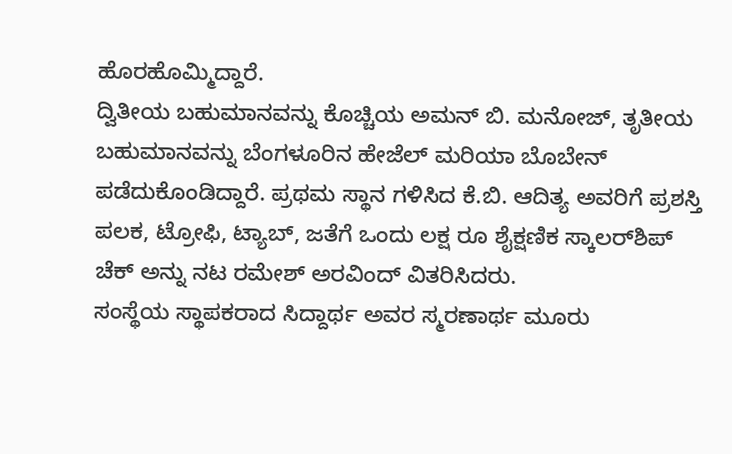ಹೊರಹೊಮ್ಮಿದ್ದಾರೆ.
ದ್ವಿತೀಯ ಬಹುಮಾನವನ್ನು ಕೊಚ್ಚಿಯ ಅಮನ್‌ ಬಿ. ಮನೋಜ್‌, ತೃತೀಯ ಬಹುಮಾನವನ್ನು ಬೆಂಗಳೂರಿನ ಹೇಜೆಲ್‌ ಮರಿಯಾ ಬೊಬೇನ್‌ ಪಡೆದುಕೊಂಡಿದ್ದಾರೆ. ಪ್ರಥಮ ಸ್ಥಾನ ಗಳಿಸಿದ ಕೆ.ಬಿ. ಆದಿತ್ಯ ಅವರಿಗೆ ಪ್ರಶಸ್ತಿ ಪಲಕ, ಟ್ರೋಫಿ, ಟ್ಯಾಬ್‌, ಜತೆಗೆ ಒಂದು ಲಕ್ಷ ರೂ ಶೈಕ್ಷಣಿಕ ಸ್ಕಾಲರ್‌ಶಿಪ್‌ ಚೆಕ್‌ ಅನ್ನು ನಟ ರಮೇಶ್‌ ಅರವಿಂದ್‌ ವಿತರಿಸಿದರು.
ಸಂಸ್ಥೆಯ ಸ್ಥಾಪಕರಾದ ಸಿದ್ದಾರ್ಥ ಅವರ ಸ್ಮರಣಾರ್ಥ ಮೂರು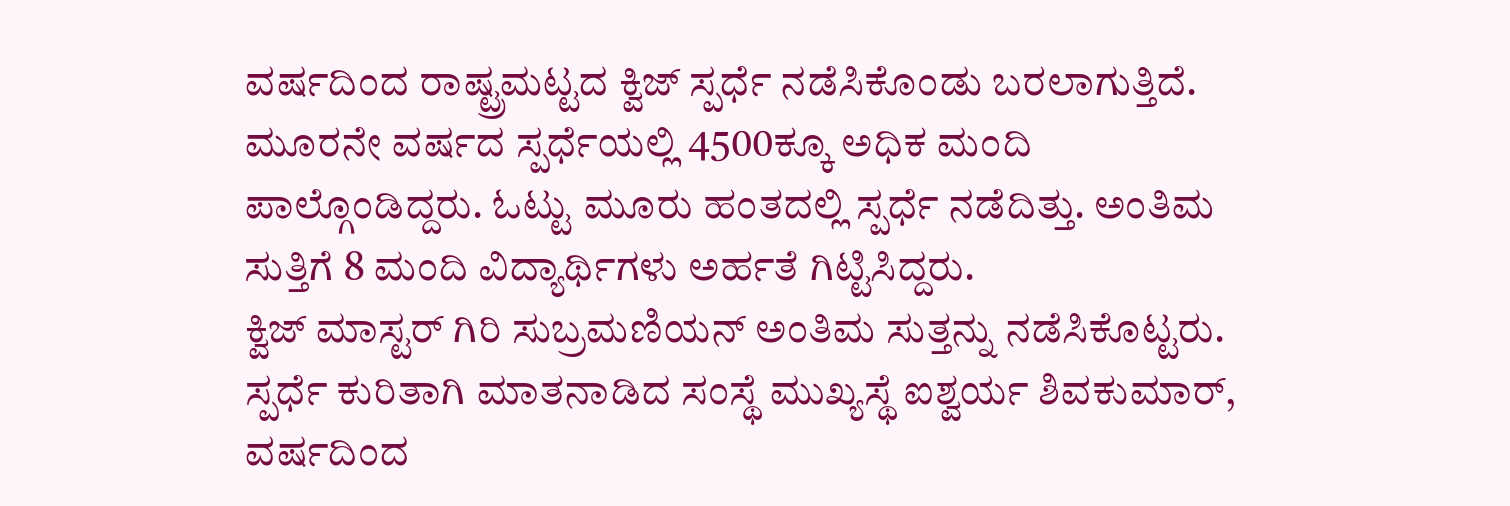ವರ್ಷದಿಂದ ರಾಷ್ಟ್ರಮಟ್ಟದ ಕ್ವಿಜ್‌ ಸ್ಪರ್ಧೆ ನಡೆಸಿಕೊಂಡು ಬರಲಾಗುತ್ತಿದೆ. ಮೂರನೇ ವರ್ಷದ ಸ್ಪರ್ಧೆಯಲ್ಲಿ 4500ಕ್ಕೂ ಅಧಿಕ ಮಂದಿ ಪಾಲ್ಗೊಂಡಿದ್ದರು. ಓಟ್ಟು ಮೂರು ಹಂತದಲ್ಲಿ ಸ್ಪರ್ಧೆ ನಡೆದಿತ್ತು. ಅಂತಿಮ ಸುತ್ತಿಗೆ 8 ಮಂದಿ ವಿದ್ಯಾರ್ಥಿಗಳು ಅರ್ಹತೆ ಗಿಟ್ಟಿಸಿದ್ದರು.
ಕ್ವಿಜ್‌ ಮಾಸ್ಟರ್‌ ಗಿರಿ ಸುಬ್ರಮಣಿಯನ್‌ ಅಂತಿಮ ಸುತ್ತನ್ನು ನಡೆಸಿಕೊಟ್ಟರು. ಸ್ಪರ್ಧೆ ಕುರಿತಾಗಿ ಮಾತನಾಡಿದ ಸಂಸ್ಥೆ ಮುಖ್ಯಸ್ಥೆ ಐಶ್ವರ್ಯ ಶಿವಕುಮಾರ್‌, ವರ್ಷದಿಂದ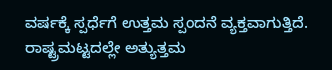ವರ್ಷಕ್ಕೆ ಸ್ಪರ್ಧೆಗೆ ಉತ್ತಮ ಸ್ಪಂದನೆ ವ್ಯಕ್ತವಾಗುತ್ತಿದೆ. ರಾಷ್ಟ್ರಮಟ್ಟದಲ್ಲೇ ಅತ್ಯುತ್ತಮ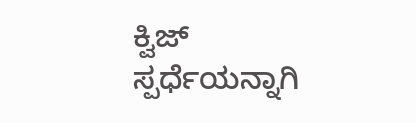ಕ್ವಿಜ್‌ ಸ್ಪರ್ಧೆಯನ್ನಾಗಿ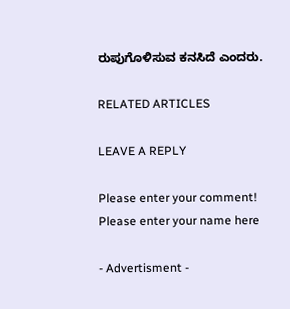ರುಪುಗೊಳಿಸುವ ಕನಸಿದೆ ಎಂದರು.

RELATED ARTICLES

LEAVE A REPLY

Please enter your comment!
Please enter your name here

- Advertisment -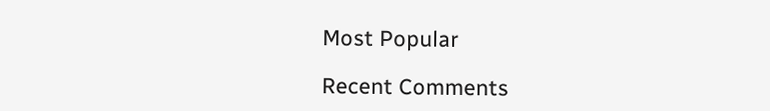Most Popular

Recent Comments